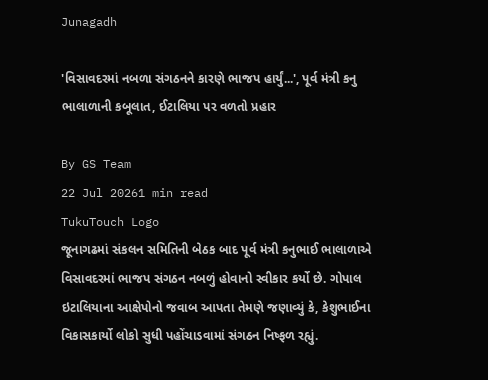Junagadh

'વિસાવદરમાં નબળા સંગઠનને કારણે ભાજપ હાર્યું...', પૂર્વ મંત્રી કનુ ભાલાળાની કબૂલાત, ઈટાલિયા પર વળતો પ્રહાર

By GS Team
22 Jul 20261 min read
TukuTouch Logo
જૂનાગઢમાં સંકલન સમિતિની બેઠક બાદ પૂર્વ મંત્રી કનુભાઈ ભાલાળાએ વિસાવદરમાં ભાજપ સંગઠન નબળું હોવાનો સ્વીકાર કર્યો છે. ગોપાલ ઇટાલિયાના આક્ષેપોનો જવાબ આપતા તેમણે જણાવ્યું કે, કેશુભાઈના વિકાસકાર્યો લોકો સુધી પહોંચાડવામાં સંગઠન નિષ્ફળ રહ્યું.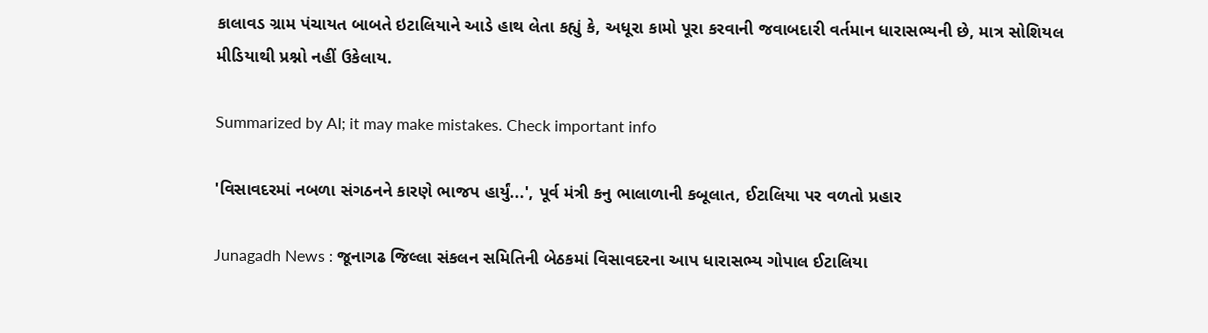કાલાવડ ગ્રામ પંચાયત બાબતે ઇટાલિયાને આડે હાથ લેતા કહ્યું કે, અધૂરા કામો પૂરા કરવાની જવાબદારી વર્તમાન ધારાસભ્યની છે, માત્ર સોશિયલ મીડિયાથી પ્રશ્નો નહીં ઉકેલાય.

Summarized by AI; it may make mistakes. Check important info

'વિસાવદરમાં નબળા સંગઠનને કારણે ભાજપ હાર્યું...', પૂર્વ મંત્રી કનુ ભાલાળાની કબૂલાત, ઈટાલિયા પર વળતો પ્રહાર

Junagadh News : જૂનાગઢ જિલ્લા સંકલન સમિતિની બેઠકમાં વિસાવદરના આપ ધારાસભ્ય ગોપાલ ઈટાલિયા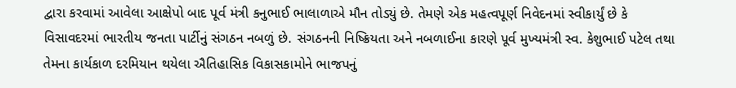દ્વારા કરવામાં આવેલા આક્ષેપો બાદ પૂર્વ મંત્રી કનુભાઈ ભાલાળાએ મૌન તોડ્યું છે. તેમણે એક મહત્વપૂર્ણ નિવેદનમાં સ્વીકાર્યું છે કે વિસાવદરમાં ભારતીય જનતા પાર્ટીનું સંગઠન નબળું છે. સંગઠનની નિષ્ક્રિયતા અને નબળાઈના કારણે પૂર્વ મુખ્યમંત્રી સ્વ. કેશુભાઈ પટેલ તથા તેમના કાર્યકાળ દરમિયાન થયેલા ઐતિહાસિક વિકાસકામોને ભાજપનું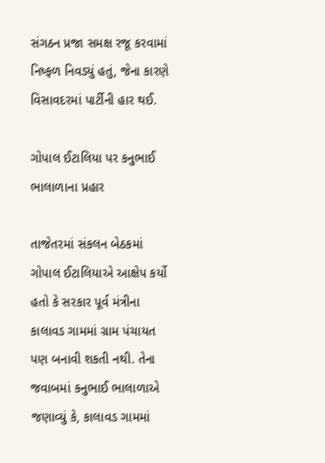સંગઠન પ્રજા સમક્ષ રજૂ કરવામાં નિષ્ફળ નિવડ્યું હતું, જેના કારણે વિસાવદરમાં પાર્ટીની હાર થઈ.

ગોપાલ ઈટાલિયા પર કનુભાઈ ભાલાળાના પ્રહાર

તાજેતરમાં સંકલન બેઠકમાં ગોપાલ ઈટાલિયાએ આક્ષેપ કર્યો હતો કે સરકાર પૂર્વ મંત્રીના કાલાવડ ગામમાં ગ્રામ પંચાયત પણ બનાવી શકતી નથી. તેના જવાબમાં કનુભાઈ ભાલાળાએ જણાવ્યું કે, કાલાવડ ગામમાં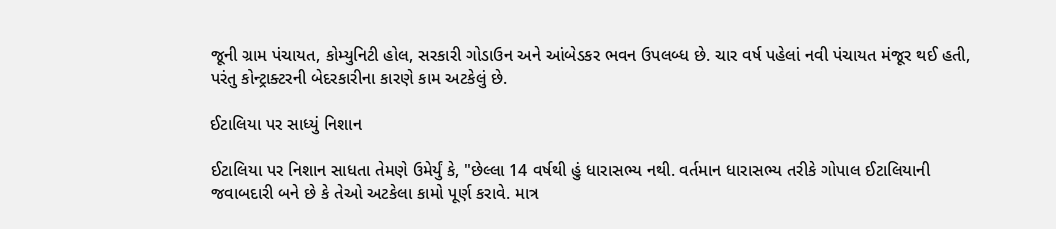જૂની ગ્રામ પંચાયત, કોમ્યુનિટી હોલ, સરકારી ગોડાઉન અને આંબેડકર ભવન ઉપલબ્ધ છે. ચાર વર્ષ પહેલાં નવી પંચાયત મંજૂર થઈ હતી, પરંતુ કોન્ટ્રાક્ટરની બેદરકારીના કારણે કામ અટકેલું છે.

ઈટાલિયા પર સાધ્યું નિશાન

ઈટાલિયા પર નિશાન સાધતા તેમણે ઉમેર્યું કે, "છેલ્લા 14 વર્ષથી હું ધારાસભ્ય નથી. વર્તમાન ધારાસભ્ય તરીકે ગોપાલ ઈટાલિયાની જવાબદારી બને છે કે તેઓ અટકેલા કામો પૂર્ણ કરાવે. માત્ર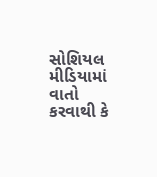સોશિયલ મીડિયામાં વાતો કરવાથી કે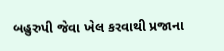બહુરુપી જેવા ખેલ કરવાથી પ્રજાના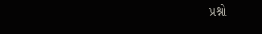પ્રશ્નો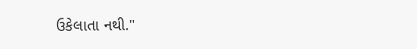ઉકેલાતા નથી."